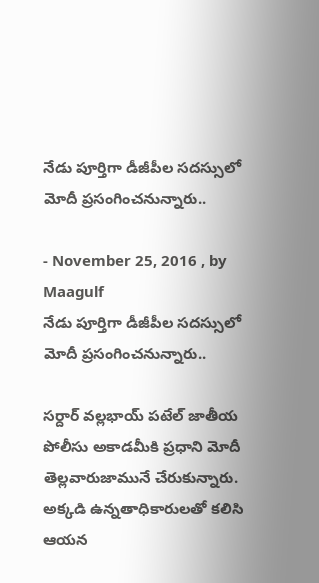నేడు పూర్తిగా డీజీపీల సదస్సులో మోదీ ప్రసంగించనున్నారు..

- November 25, 2016 , by Maagulf
నేడు పూర్తిగా డీజీపీల సదస్సులో మోదీ ప్రసంగించనున్నారు..

సర్దార్‌ వల్లభాయ్‌ పటేల్‌ జాతీయ పోలీసు అకాడమీకి ప్రధాని మోదీ తెల్లవారుజామునే చేరుకున్నారు. అక్కడి ఉన్నతాధికారులతో కలిసి ఆయన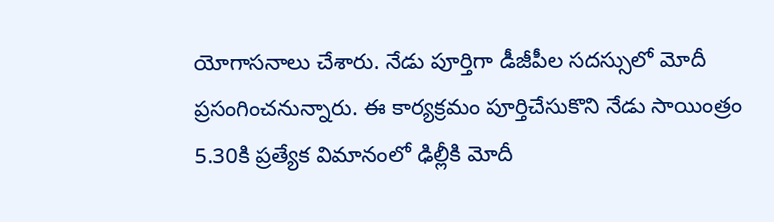యోగాసనాలు చేశారు. నేడు పూర్తిగా డీజీపీల సదస్సులో మోదీ ప్రసంగించనున్నారు. ఈ కార్యక్రమం పూర్తిచేసుకొని నేడు సాయింత్రం 5.30కి ప్రత్యేక విమానంలో ఢిల్లీకి మోదీ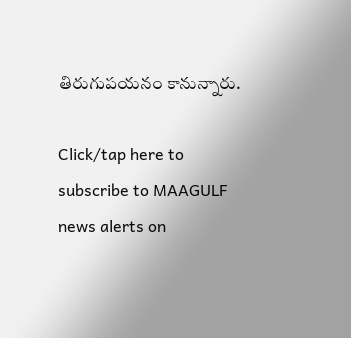తిరుగుపయనం కానున్నారు.

Click/tap here to subscribe to MAAGULF news alerts on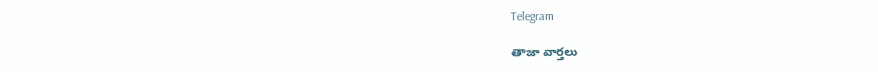Telegram

తాజా వార్తలు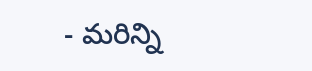- మరిన్ని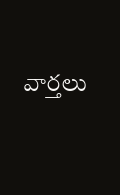వార్తలు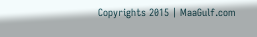Copyrights 2015 | MaaGulf.com